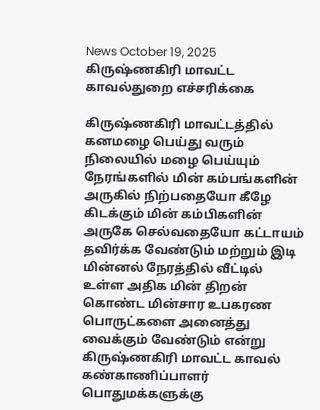News October 19, 2025
கிருஷ்ணகிரி மாவட்ட காவல்துறை எச்சரிக்கை

கிருஷ்ணகிரி மாவட்டத்தில் கனமழை பெய்து வரும் நிலையில் மழை பெய்யும் நேரங்களில் மின் கம்பங்களின் அருகில் நிற்பதையோ கீழே கிடக்கும் மின் கம்பிகளின் அருகே செல்வதையோ கட்டாயம் தவிர்க்க வேண்டும் மற்றும் இடி மின்னல் நேரத்தில் வீட்டில் உள்ள அதிக மின் திறன் கொண்ட மின்சார உபகரண பொருட்களை அனைத்து வைக்கும் வேண்டும் என்று கிருஷ்ணகிரி மாவட்ட காவல் கண்காணிப்பாளர் பொதுமக்களுக்கு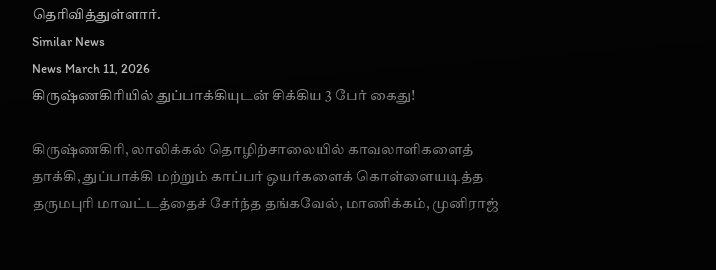தெரிவித்துள்ளார்.
Similar News
News March 11, 2026
கிருஷ்ணகிரியில் துப்பாக்கியுடன் சிக்கிய 3 பேர் கைது!

கிருஷ்ணகிரி, லாலிக்கல் தொழிற்சாலையில் காவலாளிகளைத் தாக்கி, துப்பாக்கி மற்றும் காப்பர் ஒயர்களைக் கொள்ளையடித்த தருமபுரி மாவட்டத்தைச் சேர்ந்த தங்கவேல், மாணிக்கம், முனிராஜ்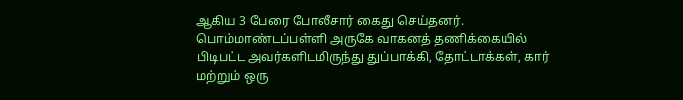ஆகிய 3 பேரை போலீசார் கைது செய்தனர். பொம்மாண்டப்பள்ளி அருகே வாகனத் தணிக்கையில் பிடிபட்ட அவர்களிடமிருந்து துப்பாக்கி, தோட்டாக்கள், கார் மற்றும் ஒரு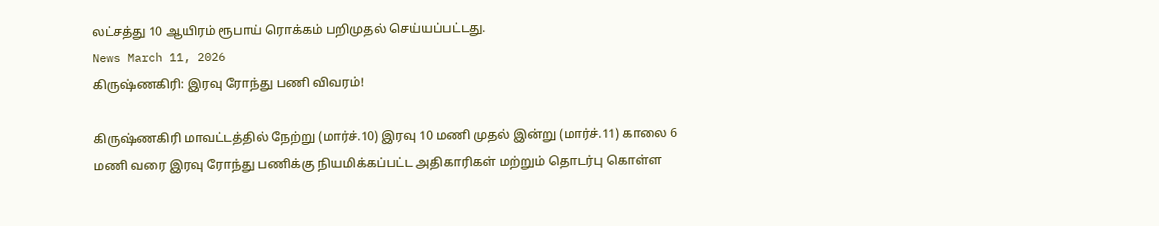லட்சத்து 10 ஆயிரம் ரூபாய் ரொக்கம் பறிமுதல் செய்யப்பட்டது.
News March 11, 2026
கிருஷ்ணகிரி: இரவு ரோந்து பணி விவரம்!

கிருஷ்ணகிரி மாவட்டத்தில் நேற்று (மார்ச்.10) இரவு 10 மணி முதல் இன்று (மார்ச்.11) காலை 6 மணி வரை இரவு ரோந்து பணிக்கு நியமிக்கப்பட்ட அதிகாரிகள் மற்றும் தொடர்பு கொள்ள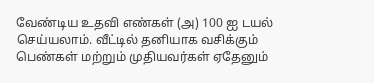வேண்டிய உதவி எண்கள் (அ) 100 ஐ டயல் செய்யலாம். வீட்டில் தனியாக வசிக்கும் பெண்கள் மற்றும் முதியவர்கள் ஏதேனும்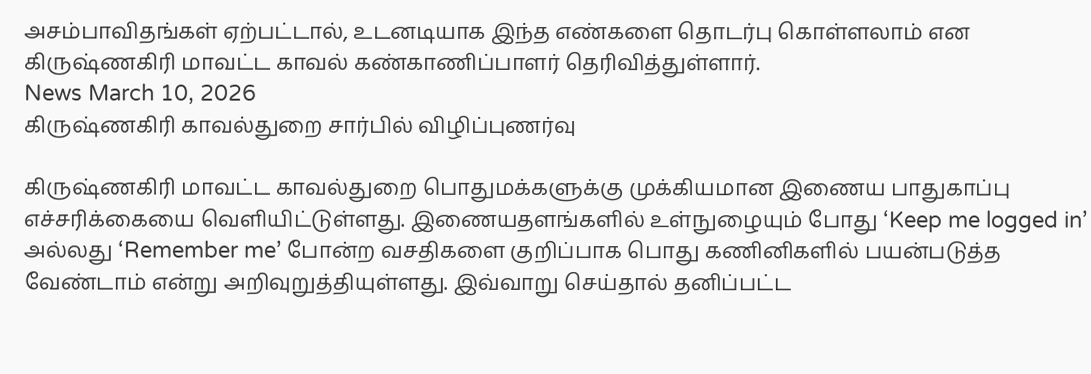அசம்பாவிதங்கள் ஏற்பட்டால், உடனடியாக இந்த எண்களை தொடர்பு கொள்ளலாம் என கிருஷ்ணகிரி மாவட்ட காவல் கண்காணிப்பாளர் தெரிவித்துள்ளார்.
News March 10, 2026
கிருஷ்ணகிரி காவல்துறை சார்பில் விழிப்புணர்வு

கிருஷ்ணகிரி மாவட்ட காவல்துறை பொதுமக்களுக்கு முக்கியமான இணைய பாதுகாப்பு எச்சரிக்கையை வெளியிட்டுள்ளது. இணையதளங்களில் உள்நுழையும் போது ‘Keep me logged in’ அல்லது ‘Remember me’ போன்ற வசதிகளை குறிப்பாக பொது கணினிகளில் பயன்படுத்த வேண்டாம் என்று அறிவுறுத்தியுள்ளது. இவ்வாறு செய்தால் தனிப்பட்ட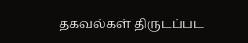தகவல்கள் திருடப்பட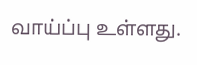வாய்ப்பு உள்ளது.